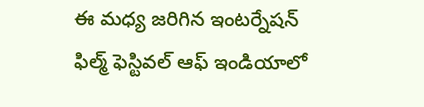ఈ మధ్య జరిగిన ఇంటర్నేషన్ ఫిల్మ్ ఫెస్టివల్ ఆఫ్ ఇండియాలో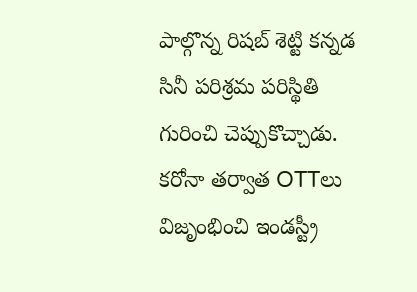పాల్గొన్న రిషబ్ శెట్టి కన్నడ సినీ పరిశ్రమ పరిస్థితి గురించి చెప్పుకొచ్చాడు. కరోనా తర్వాత OTTలు విజృంభించి ఇండస్ట్రీ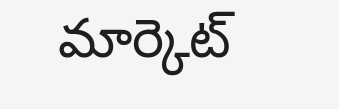మార్కెట్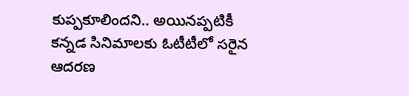కుప్పకూలిందని.. అయినప్పటికీ కన్నడ సినిమాలకు ఓటీటీలో సరైన ఆదరణ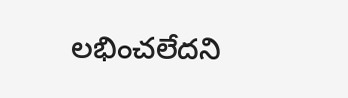లభించలేదని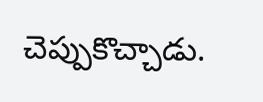చెప్పుకొచ్చాడు.